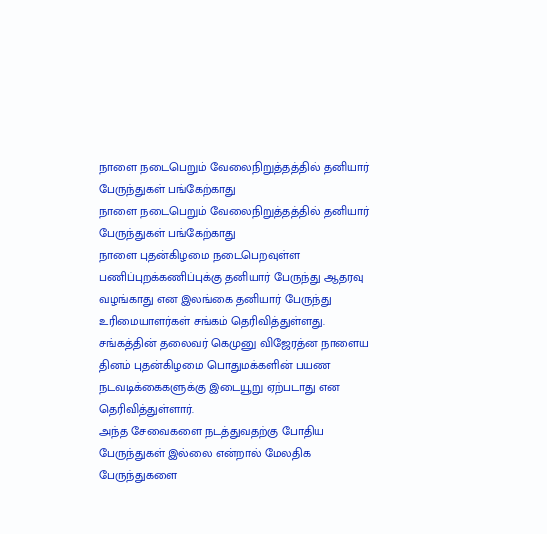நாளை நடைபெறும் வேலைநிறுத்தத்தில் தனியார் பேருந்துகள் பங்கேற்காது
நாளை நடைபெறும் வேலைநிறுத்தத்தில் தனியார் பேருந்துகள் பங்கேற்காது
நாளை புதன்கிழமை நடைபெறவுள்ள பணிப்புறக்கணிப்புக்கு தனியார் பேருந்து ஆதரவு வழங்காது என இலங்கை தனியார் பேருந்து உரிமையாளர்கள் சங்கம் தெரிவித்துள்ளது.
சங்கத்தின் தலைவர் கெமுனு விஜேரத்ன நாளைய தினம் புதன்கிழமை பொதுமக்களின் பயண நடவடிக்கைகளுக்கு இடையூறு ஏற்படாது என தெரிவித்துள்ளார்.
அந்த சேவைகளை நடத்துவதற்கு போதிய பேருந்துகள் இல்லை என்றால் மேலதிக பேருந்துகளை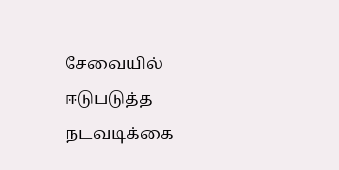சேவையில் ஈடுபடுத்த நடவடிக்கை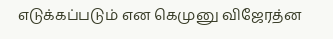எடுக்கப்படும் என கெமுனு விஜேரத்ன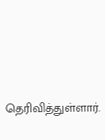தெரிவித்துள்ளார்.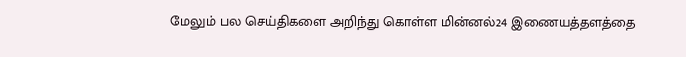மேலும் பல செய்திகளை அறிந்து கொள்ள மின்னல்24 இணையத்தளத்தை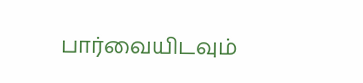பார்வையிடவும்